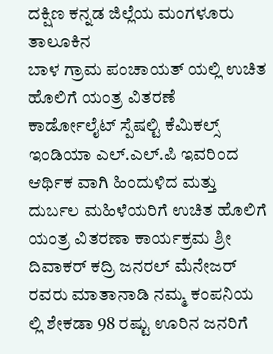ದಕ್ಷಿಣ ಕನ್ನಡ ಜಿಲ್ಲೆಯ ಮಂಗಳೂರು ತಾಲೂಕಿನ
ಬಾಳ ಗ್ರಾಮ ಪಂಚಾಯತ್ ಯಲ್ಲಿ ಉಚಿತ ಹೊಲಿಗೆ ಯಂತ್ರ ವಿತರಣೆ
ಕಾರ್ಡೋಲೈಟ್ ಸ್ಪೆಷಲ್ಟಿ ಕೆಮಿಕಲ್ಸ್ ಇಂಡಿಯಾ ಎಲ್.ಎಲ್.ಪಿ ಇವರಿಂದ ಆರ್ಥಿಕ ವಾಗಿ ಹಿಂದುಳಿದ ಮತ್ತು ದುರ್ಬಲ ಮಹಿಳೆಯರಿಗೆ ಉಚಿತ ಹೊಲಿಗೆ ಯಂತ್ರ ವಿತರಣಾ ಕಾರ್ಯಕ್ರಮ ಶ್ರೀ ದಿವಾಕರ್ ಕದ್ರಿ ಜನರಲ್ ಮೆನೇಜರ್ ರವರು ಮಾತಾನಾಡಿ ನಮ್ಮ ಕಂಪನಿಯ ಲ್ಲಿ ಶೇಕಡಾ 98 ರಷ್ಟು ಊರಿನ ಜನರಿಗೆ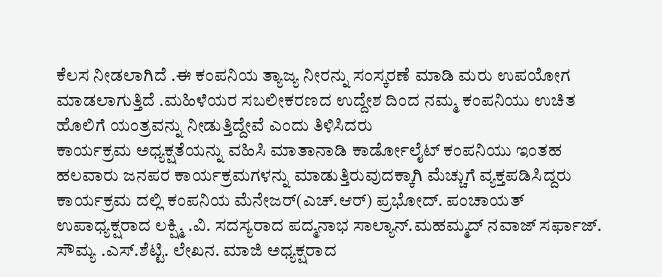ಕೆಲಸ ನೀಡಲಾಗಿದೆ .ಈ ಕಂಪನಿಯ ತ್ಯಾಜ್ಯ ನೀರನ್ನು ಸಂಸ್ಕರಣೆ ಮಾಡಿ ಮರು ಉಪಯೋಗ ಮಾಡಲಾಗುತ್ತಿದೆ .ಮಹಿಳೆಯರ ಸಬಲೀಕರಣದ ಉದ್ದೇಶ ದಿಂದ ನಮ್ಮ ಕಂಪನಿಯು ಉಚಿತ ಹೊಲಿಗೆ ಯಂತ್ರವನ್ನು ನೀಡುತ್ತಿದ್ದೇವೆ ಎಂದು ತಿಳಿಸಿದರು
ಕಾರ್ಯಕ್ರಮ ಅಧ್ಯಕ್ಷತೆಯನ್ನು ವಹಿಸಿ ಮಾತಾನಾಡಿ ಕಾರ್ಡೋಲೈಟ್ ಕಂಪನಿಯು ಇಂತಹ ಹಲವಾರು ಜನಪರ ಕಾರ್ಯಕ್ರಮಗಳನ್ನು ಮಾಡುತ್ತಿರುವುದಕ್ಕಾಗಿ ಮೆಚ್ಚುಗೆ ವ್ಯಕ್ತಪಡಿಸಿದ್ದರು ಕಾರ್ಯಕ್ರಮ ದಲ್ಲಿ ಕಂಪನಿಯ ಮೆನೇಜರ್(ಎಚ್.ಆರ್) ಪ್ರಭೋದ್. ಪಂಚಾಯತ್ ಉಪಾಧ್ಯಕ್ಷರಾದ ಲಕ್ಷ್ಮಿ .ವಿ. ಸದಸ್ಯರಾದ ಪದ್ಮನಾಭ ಸಾಲ್ಯಾನ್.ಮಹಮ್ಮದ್ ನವಾಜ್ ಸರ್ಫಾಜ್. ಸೌಮ್ಯ .ಎಸ್.ಶೆಟ್ಟಿ. ಲೇಖನ. ಮಾಜಿ ಅಧ್ಯಕ್ಷರಾದ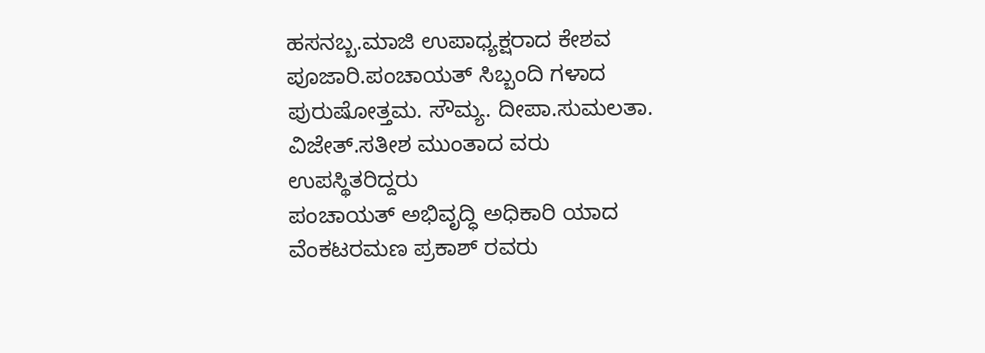ಹಸನಬ್ಬ.ಮಾಜಿ ಉಪಾಧ್ಯಕ್ಷರಾದ ಕೇಶವ ಪೂಜಾರಿ.ಪಂಚಾಯತ್ ಸಿಬ್ಬಂದಿ ಗಳಾದ ಪುರುಷೋತ್ತಮ. ಸೌಮ್ಯ. ದೀಪಾ.ಸುಮಲತಾ. ವಿಜೇತ್.ಸತೀಶ ಮುಂತಾದ ವರು ಉಪಸ್ಥಿತರಿದ್ದರು
ಪಂಚಾಯತ್ ಅಭಿವೃದ್ಧಿ ಅಧಿಕಾರಿ ಯಾದ ವೆಂಕಟರಮಣ ಪ್ರಕಾಶ್ ರವರು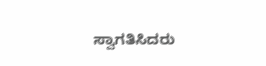ಸ್ವಾಗತಿಸಿದರು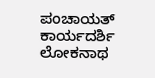ಪಂಚಾಯತ್ ಕಾರ್ಯದರ್ಶಿ ಲೋಕನಾಥ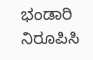ಭಂಡಾರಿ ನಿರೂಪಿಸಿ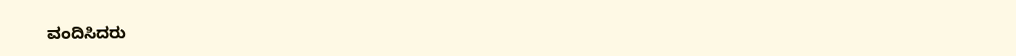ವಂದಿಸಿದರು